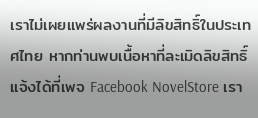เราไม่เผยแพร่ผลงานที่มีลิขสิทธิ์ในประเทศไทย หากท่านพบเนื้อหาที่ละเมิดลิขสิทธิ์ แจ้งได้ที่เพจ Facebook NovelStore เรา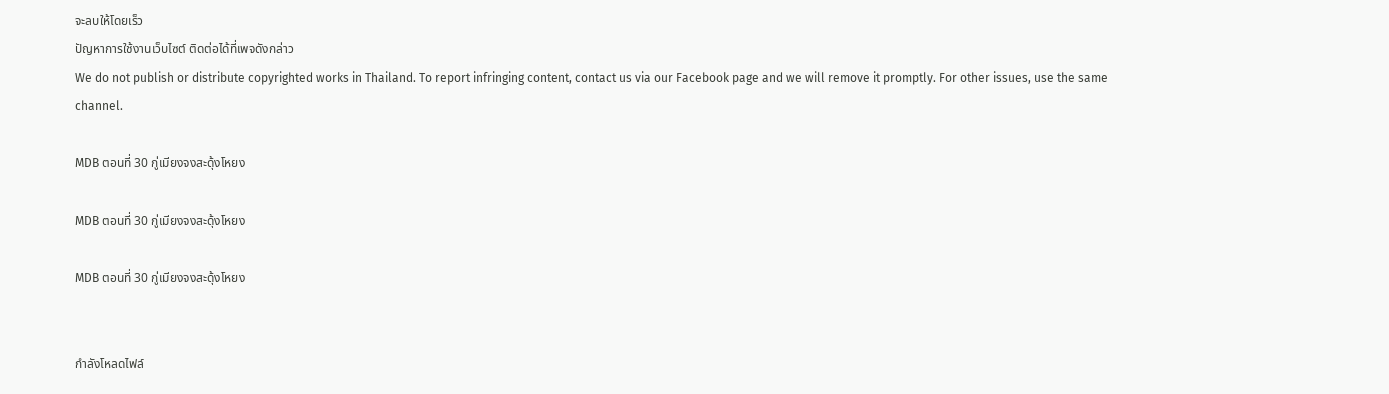จะลบให้โดยเร็ว
ปัญหาการใช้งานเว็บไซต์ ติดต่อได้ที่เพจดังกล่าว
We do not publish or distribute copyrighted works in Thailand. To report infringing content, contact us via our Facebook page and we will remove it promptly. For other issues, use the same channel.

MDB ตอนที่ 30 กู่เมียงจงสะดุ้งโหยง

MDB ตอนที่ 30 กู่เมียงจงสะดุ้งโหยง

MDB ตอนที่ 30 กู่เมียงจงสะดุ้งโหยง


กำลังโหลดไฟล์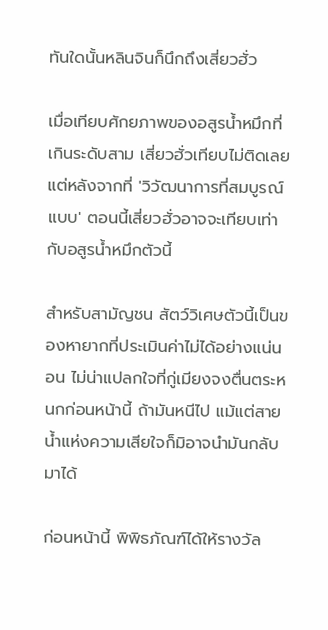ทันใดนั้นหลินจินก็นึกถึงเสี่ยวฮั่ว

เมื่อเทียบศักยภาพของอสูรน้ำหมึกที่เกินระดับสาม เสี่ยวฮั่วเทียบไม่ติดเลย แต่หลังจากที่ 'วิวัฒนาการที่สมบูรณ์แบบ' ตอนนี้เสี่ยวฮั่วอาจจะเทียบเท่ากับอสูรน้ำหมึกตัวนี้

สำหรับสามัญชน สัตว์วิเศษตัวนี้เป็นของหายากที่ประเมินค่าไม่ได้อย่างแน่นอน ไม่น่าแปลกใจที่กู่เมียงจงตื่นตระหนกก่อนหน้านี้ ถ้ามันหนีไป แม้แต่สายน้ำแห่งความเสียใจก็มิอาจนำมันกลับมาได้

ก่อนหน้านี้ พิพิธภัณฑ์ได้ให้รางวัล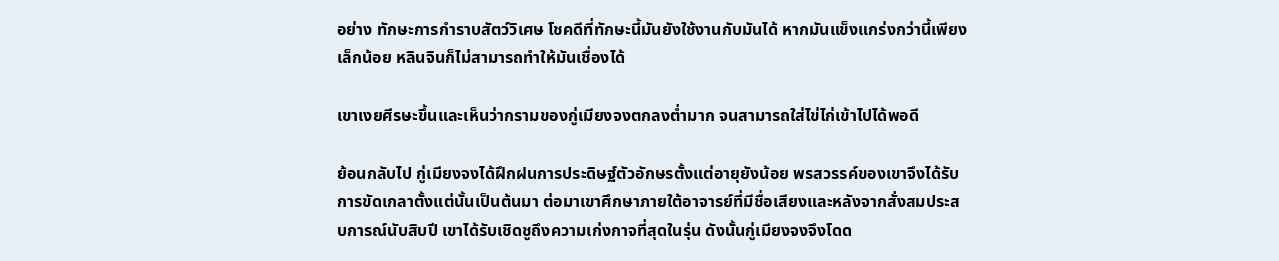อย่าง ทักษะการกำราบสัตว์วิเศษ โชคดีที่ทักษะนี้มันยังใช้งานกับมันได้ หากมันแข็งแกร่งกว่านี้เพียงเล็กน้อย หลินจินก็ไม่สามารถทำให้มันเชื่องได้

เขาเงยศีรษะขึ้นและเห็นว่ากรามของกู่เมียงจงตกลงต่ำมาก จนสามารถใส่ไข่ไก่เข้าไปได้พอดี

ย้อนกลับไป กู่เมียงจงได้ฝึกฝนการประดิษฐ์ตัวอักษรตั้งแต่อายุยังน้อย พรสวรรค์ของเขาจึงได้รับการขัดเกลาตั้งแต่นั้นเป็นต้นมา ต่อมาเขาศึกษาภายใต้อาจารย์ที่มีชื่อเสียงและหลังจากสั่งสมประสบการณ์นับสิบปี เขาได้รับเชิดชูถึงความเก่งกาจที่สุดในรุ่น ดังนั้นกู่เมียงจงจึงโดด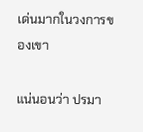เด่นมากในวงการของเขา

แน่นอนว่า ปรมา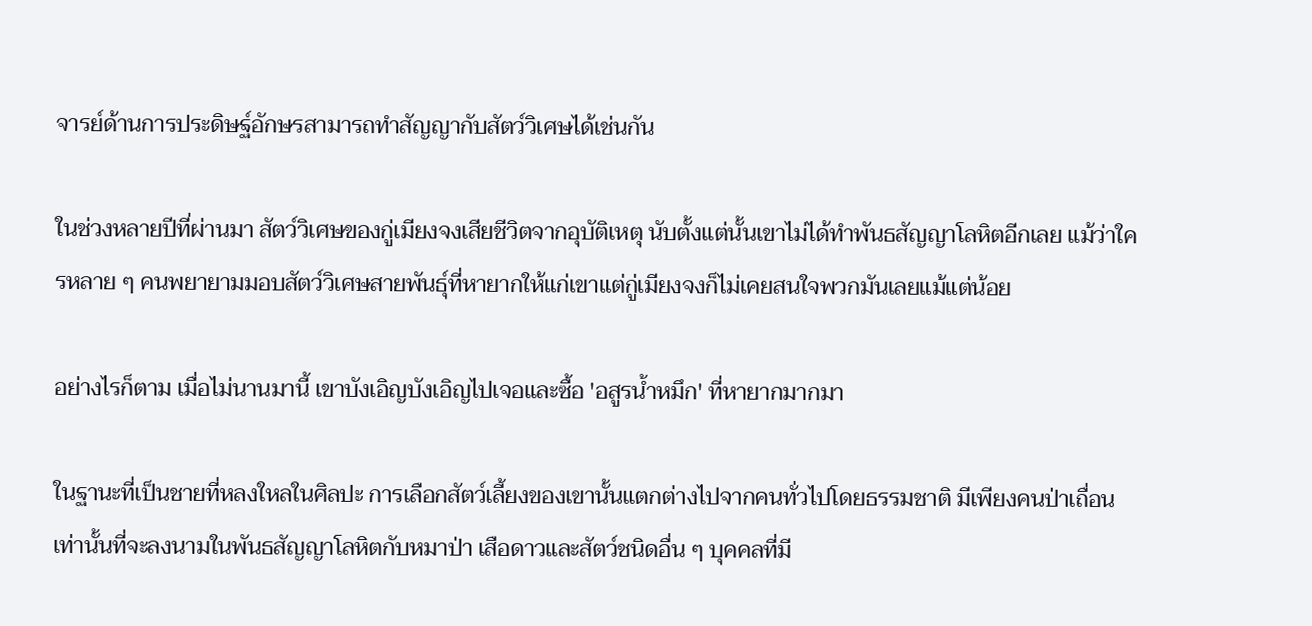จารย์ด้านการประดิษฐ์อักษรสามารถทำสัญญากับสัตว์วิเศษได้เช่นกัน

ในช่วงหลายปีที่ผ่านมา สัตว์วิเศษของกู่เมียงจงเสียชีวิตจากอุบัติเหตุ นับตั้งแต่นั้นเขาไม่ได้ทำพันธสัญญาโลหิตอีกเลย แม้ว่าใครหลาย ๆ คนพยายามมอบสัตว์วิเศษสายพันธุ์ที่หายากให้แก่เขาแต่กู่เมียงจงก็ไม่เคยสนใจพวกมันเลยแม้แต่น้อย

อย่างไรก็ตาม เมื่อไม่นานมานี้ เขาบังเอิญบังเอิญไปเจอและซื้อ 'อสูรน้ำหมึก' ที่หายากมากมา

ในฐานะที่เป็นชายที่หลงใหลในศิลปะ การเลือกสัตว์เลี้ยงของเขานั้นแตกต่างไปจากคนทั่วไปโดยธรรมชาติ มีเพียงคนป่าเถื่อนเท่านั้นที่จะลงนามในพันธสัญญาโลหิตกับหมาป่า เสือดาวและสัตว์ชนิดอื่น ๆ บุคคลที่มี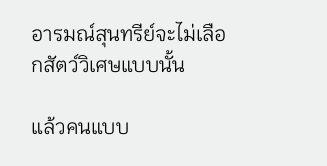อารมณ์สุนทรีย์จะไม่เลือกสัตว์วิเศษแบบนั้น

แล้วคนแบบ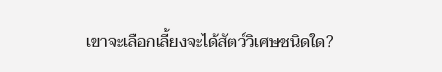เขาจะเลือกเลี้ยงจะได้สัตว์วิเศษชนิดใด?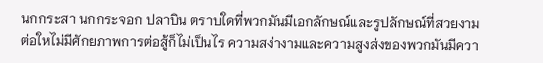นกกระสา นกกระจอก ปลาบิน ตราบใดที่พวกมันมีเอกลักษณ์และรูปลักษณ์ที่สวยงาม ต่อใหไม่มีศักยภาพการต่อสู้ก็ไม่เป็นไร ความสง่างามและความสูงส่งของพวกมันมีควา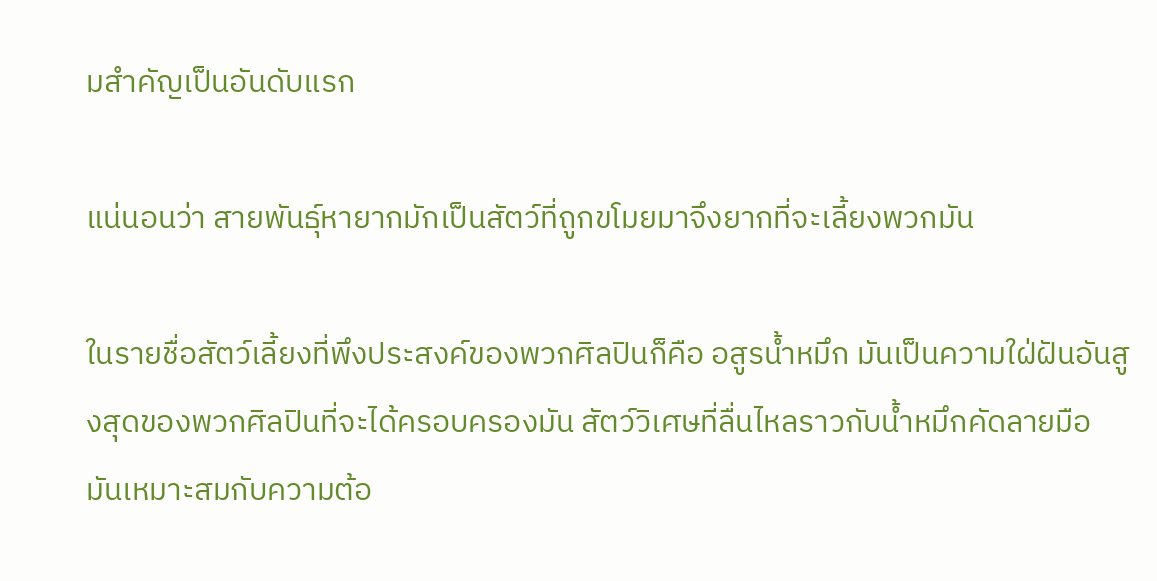มสำคัญเป็นอันดับแรก

แน่นอนว่า สายพันธุ์หายากมักเป็นสัตว์ที่ถูกขโมยมาจึงยากที่จะเลี้ยงพวกมัน

ในรายชื่อสัตว์เลี้ยงที่พึงประสงค์ของพวกศิลปินก็คือ อสูรน้ำหมึก มันเป็นความใฝ่ฝันอันสูงสุดของพวกศิลปินที่จะได้ครอบครองมัน สัตว์วิเศษที่ลื่นไหลราวกับน้ำหมึกคัดลายมือ มันเหมาะสมกับความต้อ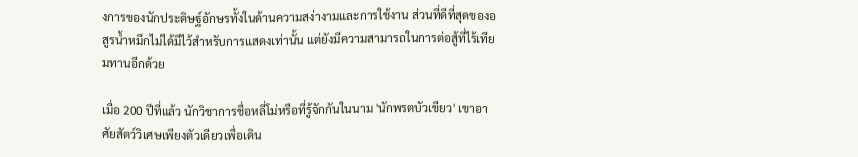งการของนักประดิษฐ์อักษรทั้งในด้านความสง่างามและการใช้งาน ส่วนที่ดีที่สุดของอสูรน้ำหมึกไม่ได้มีไว้สำหรับการแสดงเท่านั้น แต่ยังมีความสามารถในการต่อสู้ที่ไร้เทียมทานอีกด้วย

เมื่อ 200 ปีที่แล้ว นักวิชาการชื่อหลี่โม่หรือที่รู้จักกันในนาม 'นักพรตบัวเขียว' เขาอาศัยสัตว์วิเศษเพียงตัวเดียวเพื่อเดิน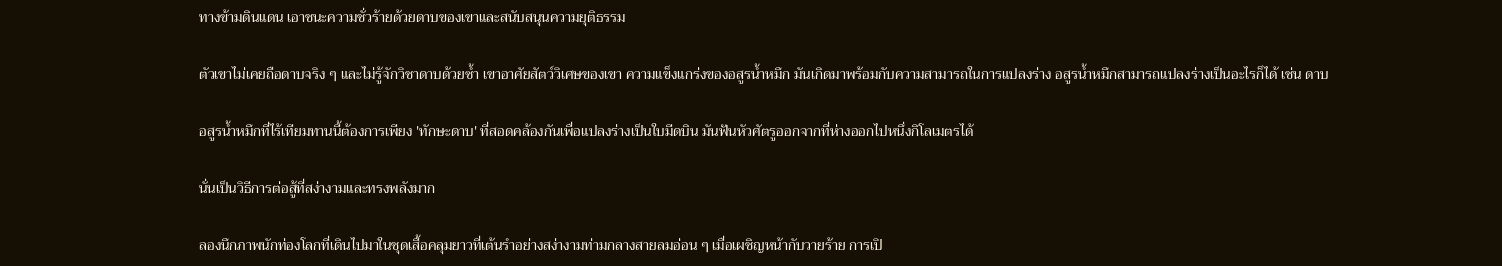ทางข้ามดินแดน เอาชนะความชั่วร้ายด้วยดาบของเขาและสนับสนุนความยุติธรรม

ตัวเขาไม่เคยถือดาบจริง ๆ และไม่รู้จักวิชาดาบด้วยซ้ำ เขาอาศัยสัตว์วิเศษของเขา ความแข็งแกร่งของอสูรน้ำหมึก มันเกิดมาพร้อมกับความสามารถในการแปลงร่าง อสูรน้ำหมึกสามารถแปลงร่างเป็นอะไรก็ได้ เช่น ดาบ

อสูรน้ำหมึกที่ไร้เทียมทานนี้ต้องการเพียง 'ทักษะดาบ' ที่สอดคล้องกันเพื่อแปลงร่างเป็นใบมีดบิน มันฟันหัวศัตรูออกจากที่ห่างออกไปหนึ่งกิโลเมตรได้

นั่นเป็นวิธีการต่อสู้ที่สง่างามและทรงพลังมาก

ลองนึกภาพนักท่องโลกที่เดินไปมาในชุดเสื้อคลุมยาวที่เต้นรำอย่างสง่างามท่ามกลางสายลมอ่อน ๆ เมื่อเผชิญหน้ากับวายร้าย การเปิ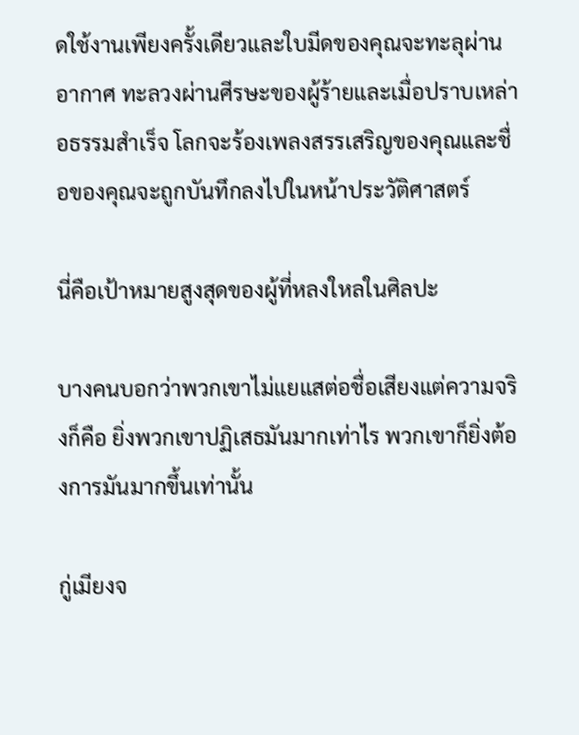ดใช้งานเพียงครั้งเดียวและใบมีดของคุณจะทะลุผ่านอากาศ ทะลวงผ่านศีรษะของผู้ร้ายและเมื่อปราบเหล่าอธรรมสำเร็จ โลกจะร้องเพลงสรรเสริญของคุณและชื่อของคุณจะถูกบันทึกลงไปในหน้าประวัติศาสตร์

นี่คือเป้าหมายสูงสุดของผู้ที่หลงใหลในศิลปะ

บางคนบอกว่าพวกเขาไม่แยแสต่อชื่อเสียงแต่ความจริงก็คือ ยิ่งพวกเขาปฏิเสธมันมากเท่าไร พวกเขาก็ยิ่งต้องการมันมากขึ้นเท่านั้น

กู่เมียงจ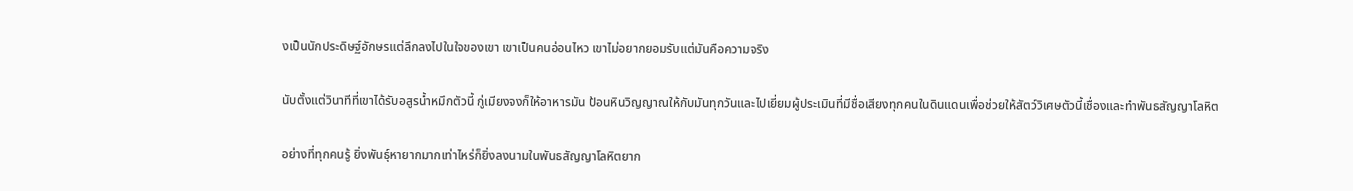งเป็นนักประดิษฐ์อักษรแต่ลึกลงไปในใจของเขา เขาเป็นคนอ่อนไหว เขาไม่อยากยอมรับแต่มันคือความจริง

นับตั้งแต่วินาทีที่เขาได้รับอสูรน้ำหมึกตัวนี้ กู่เมียงจงก็ให้อาหารมัน ป้อนหินวิญญาณให้กับมันทุกวันและไปเยี่ยมผู้ประเมินที่มีชื่อเสียงทุกคนในดินแดนเพื่อช่วยให้สัตว์วิเศษตัวนี้เชื่องและทำพันธสัญญาโลหิต

อย่างที่ทุกคนรู้ ยิ่งพันธุ์หายากมากเท่าไหร่ก็ยิ่งลงนามในพันธสัญญาโลหิตยาก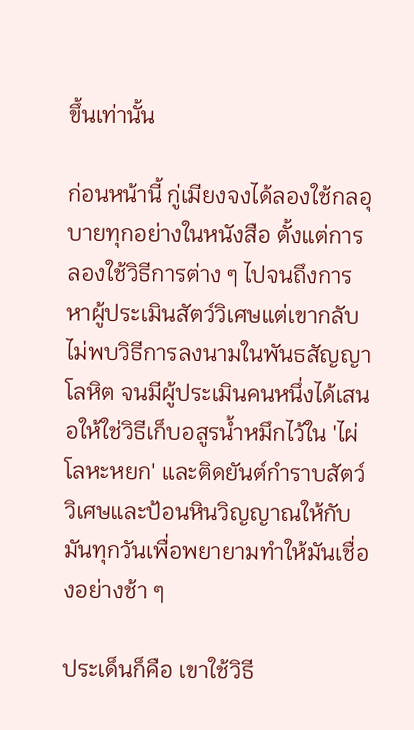ขึ้นเท่านั้น

ก่อนหน้านี้ กู่เมียงจงได้ลองใช้กลอุบายทุกอย่างในหนังสือ ตั้งแต่การลองใช้วิธีการต่าง ๆ ไปจนถึงการหาผู้ประเมินสัตว์วิเศษแต่เขากลับไม่พบวิธีการลงนามในพันธสัญญาโลหิต จนมีผู้ประเมินคนหนึ่งได้เสนอให้ใช่วิธีเก็บอสูรน้ำหมึกไว้ใน 'ไผ่โลหะหยก' และติดยันต์กำราบสัตว์วิเศษและป้อนหินวิญญาณให้กับมันทุกวันเพื่อพยายามทำให้มันเชื่องอย่างช้า ๆ

ประเด็นก็คือ เขาใช้วิธี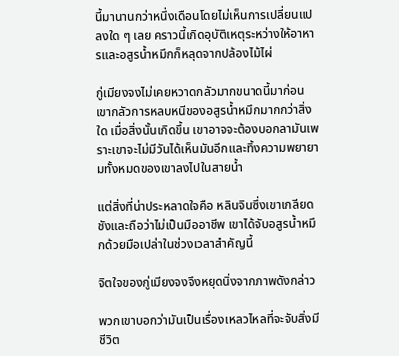นี้มานานกว่าหนึ่งเดือนโดยไม่เห็นการเปลี่ยนแปลงใด ๆ เลย คราวนี้เกิดอุบัติเหตุระหว่างให้อาหารและอสูรน้ำหมึกก็หลุดจากปล้องไม้ไผ่

กู่เมียงจงไม่เคยหวาดกลัวมากขนาดนี้มาก่อน เขากลัวการหลบหนีของอสูรน้ำหมึกมากกว่าสิ่งใด เมื่อสิ่งนั้นเกิดขึ้น เขาอาจจะต้องบอกลามันเพราะเขาจะไม่มีวันได้เห็นมันอีกและทิ้งความพยายามทั้งหมดของเขาลงไปในสายน้ำ

แต่สิ่งที่น่าประหลาดใจคือ หลินจินซึ่งเขาเกลียดชังและถือว่าไม่เป็นมืออาชีพ เขาได้จับอสูรน้ำหมึกด้วยมือเปล่าในช่วงเวลาสำคัญนี้

จิตใจของกู่เมียงจงจึงหยุดนิ่งจากภาพดังกล่าว

พวกเขาบอกว่ามันเป็นเรื่องเหลวไหลที่จะจับสิ่งมีชีวิต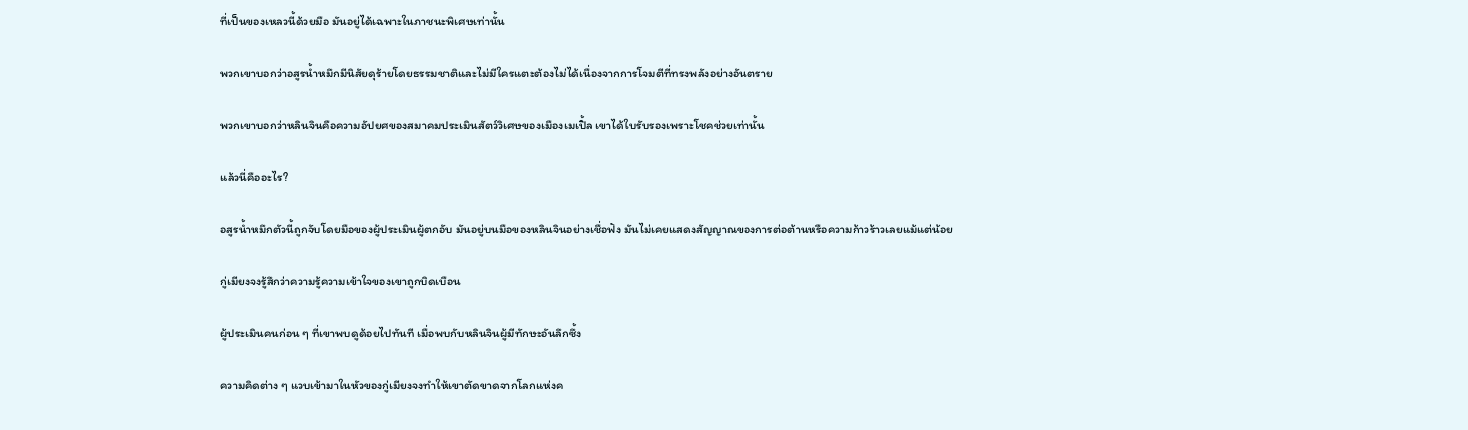ที่เป็นของเหลวนี้ด้วยมือ มันอยู่ได้เฉพาะในภาชนะพิเศษเท่านั้น

พวกเขาบอกว่าอสูรน้ำหมึกมีนิสัยดุร้ายโดยธรรมชาติและไม่มีใครแตะต้องไม่ได้เนื่องจากการโจมตีที่ทรงพลังอย่างอันตราย

พวกเขาบอกว่าหลินจินคือความอัปยศของสมาคมประเมินสัตว์วิเศษของเมืองเมเปิ้ล เขาได้ใบรับรองเพราะโชคช่วยเท่านั้น

แล้วนี่คืออะไร?

อสูรน้ำหมึกตัวนี้ถูกจับโดยมือของผู้ประเมินผู้ตกอับ มันอยู่บนมือของหลินจินอย่างเชื่อฟัง มันไม่เคยแสดงสัญญาณของการต่อต้านหรือความก้าวร้าวเลยแม้แต่น้อย

กู่เมียงจงรู้สึกว่าความรู้ความเข้าใจของเขาถูกบิดเบือน

ผู้ประเมินคนก่อน ๆ ที่เขาพบดูด้อยไปทันที เมื่อพบกับหลินจินผู้มีทักษะอันลึกซึ้ง

ความคิดต่าง ๆ แวบเข้ามาในหัวของกู่เมียงจงทำให้เขาตัดขาดจากโลกแห่งค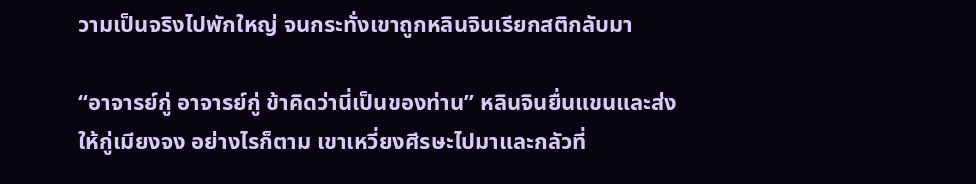วามเป็นจริงไปพักใหญ่ จนกระทั่งเขาถูกหลินจินเรียกสติกลับมา

“อาจารย์กู่ อาจารย์กู่ ข้าคิดว่านี่เป็นของท่าน” หลินจินยื่นแขนและส่งให้กู่เมียงจง อย่างไรก็ตาม เขาเหวี่ยงศีรษะไปมาและกลัวที่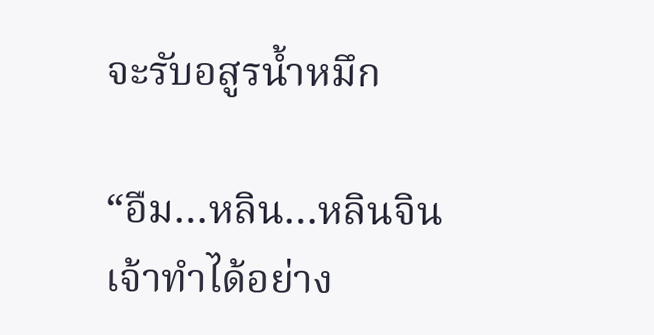จะรับอสูรน้ำหมึก

“อืม…หลิน…หลินจิน เจ้าทำได้อย่าง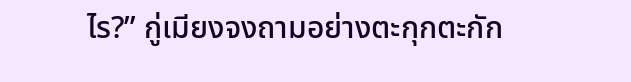ไร?” กู่เมียงจงถามอย่างตะกุกตะกัก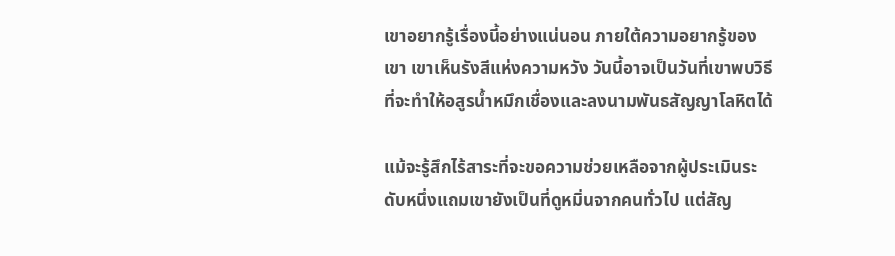เขาอยากรู้เรื่องนี้อย่างแน่นอน ภายใต้ความอยากรู้ของเขา เขาเห็นรังสีแห่งความหวัง วันนี้อาจเป็นวันที่เขาพบวิธีที่จะทำให้อสูรน้ำหมึกเชื่องและลงนามพันธสัญญาโลหิตได้

แม้จะรู้สึกไร้สาระที่จะขอความช่วยเหลือจากผู้ประเมินระดับหนึ่งแถมเขายังเป็นที่ดูหมิ่นจากคนทั่วไป แต่สัญ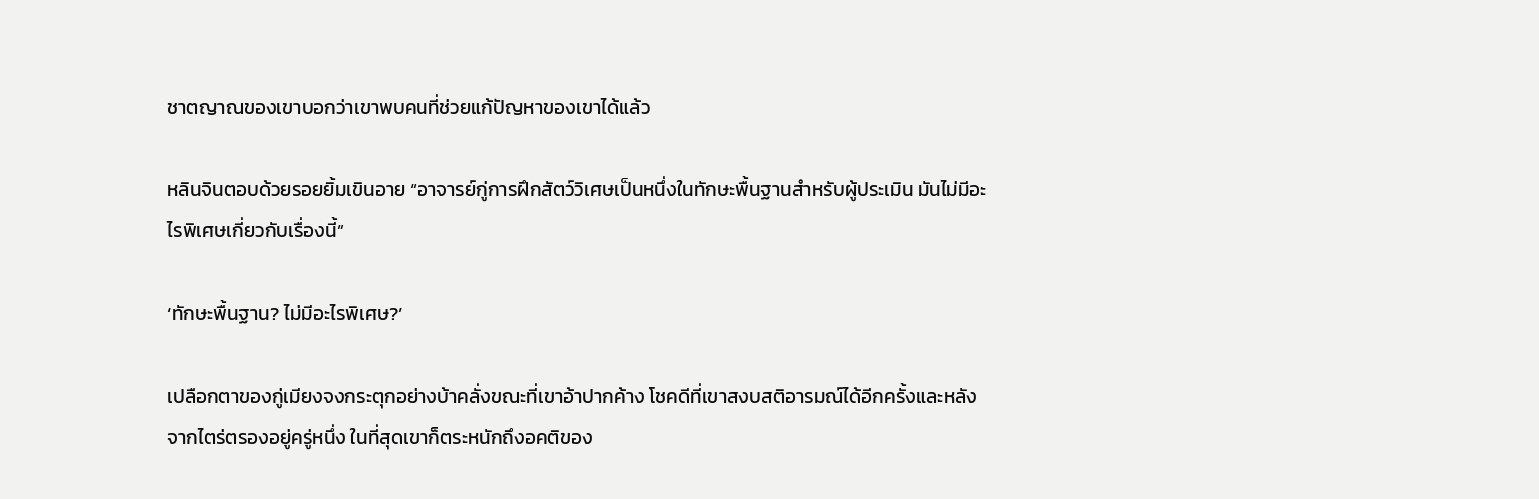ชาตญาณของเขาบอกว่าเขาพบคนที่ช่วยแก้ปัญหาของเขาได้แล้ว

หลินจินตอบด้วยรอยยิ้มเขินอาย “อาจารย์กู่การฝึกสัตว์วิเศษเป็นหนึ่งในทักษะพื้นฐานสำหรับผู้ประเมิน มันไม่มีอะไรพิเศษเกี่ยวกับเรื่องนี้”

‘ทักษะพื้นฐาน? ไม่มีอะไรพิเศษ?’

เปลือกตาของกู่เมียงจงกระตุกอย่างบ้าคลั่งขณะที่เขาอ้าปากค้าง โชคดีที่เขาสงบสติอารมณ์ได้อีกครั้งและหลังจากไตร่ตรองอยู่ครู่หนึ่ง ในที่สุดเขาก็ตระหนักถึงอคติของ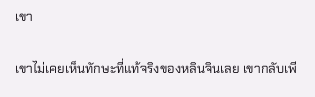เขา

เขาไม่เคยเห็นทักษะที่แท้จริงของหลินจินเลย เขากลับเพี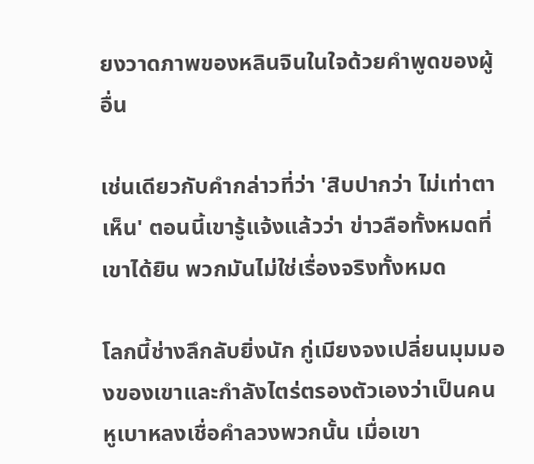ยงวาดภาพของหลินจินในใจด้วยคำพูดของผู้อื่น

เช่นเดียวกับคำกล่าวที่ว่า 'สิบปากว่า ไม่เท่าตาเห็น' ตอนนี้เขารู้แจ้งแล้วว่า ข่าวลือทั้งหมดที่เขาได้ยิน พวกมันไม่ใช่เรื่องจริงทั้งหมด

โลกนี้ช่างลึกลับยิ่งนัก กู่เมียงจงเปลี่ยนมุมมองของเขาและกำลังไตร่ตรองตัวเองว่าเป็นคนหูเบาหลงเชื่อคำลวงพวกนั้น เมื่อเขา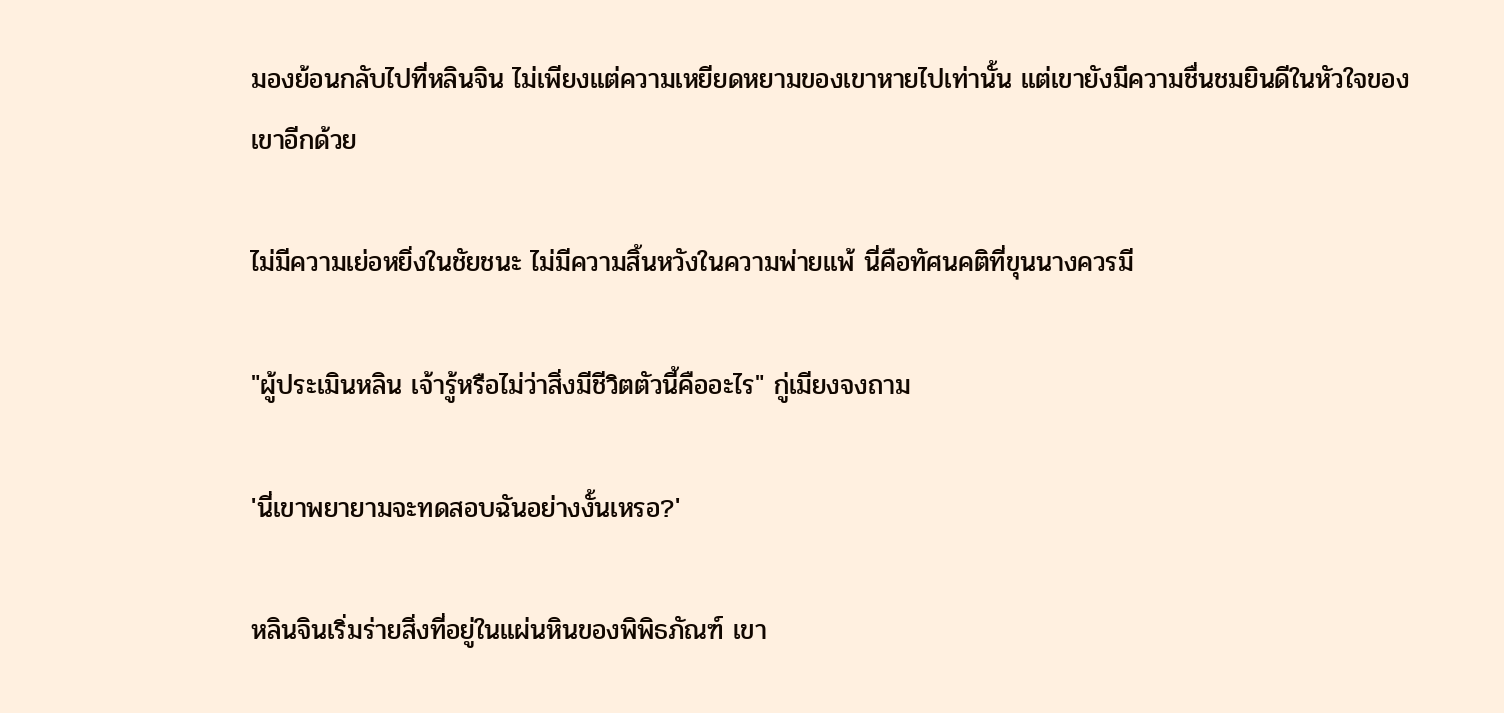มองย้อนกลับไปที่หลินจิน ไม่เพียงแต่ความเหยียดหยามของเขาหายไปเท่านั้น แต่เขายังมีความชื่นชมยินดีในหัวใจของเขาอีกด้วย

ไม่มีความเย่อหยิ่งในชัยชนะ ไม่มีความสิ้นหวังในความพ่ายแพ้ นี่คือทัศนคติที่ขุนนางควรมี

"ผู้ประเมินหลิน เจ้ารู้หรือไม่ว่าสิ่งมีชีวิตตัวนี้คืออะไร" กู่เมียงจงถาม

'นี่เขาพยายามจะทดสอบฉันอย่างงั้นเหรอ?'

หลินจินเริ่มร่ายสิ่งที่อยู่ในแผ่นหินของพิพิธภัณฑ์ เขา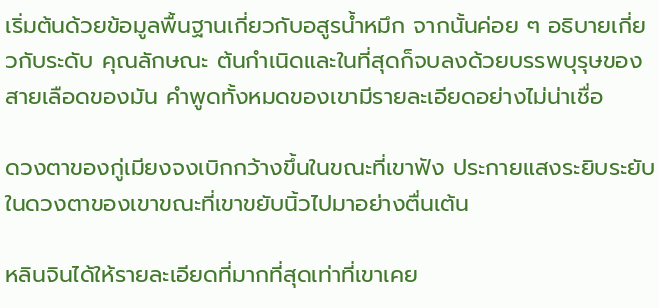เริ่มต้นด้วยข้อมูลพื้นฐานเกี่ยวกับอสูรน้ำหมึก จากนั้นค่อย ๆ อธิบายเกี่ยวกับระดับ คุณลักษณะ ต้นกำเนิดและในที่สุดก็จบลงด้วยบรรพบุรุษของสายเลือดของมัน คำพูดทั้งหมดของเขามีรายละเอียดอย่างไม่น่าเชื่อ

ดวงตาของกู่เมียงจงเบิกกว้างขึ้นในขณะที่เขาฟัง ประกายแสงระยิบระยับในดวงตาของเขาขณะที่เขาขยับนิ้วไปมาอย่างตื่นเต้น

หลินจินได้ให้รายละเอียดที่มากที่สุดเท่าที่เขาเคย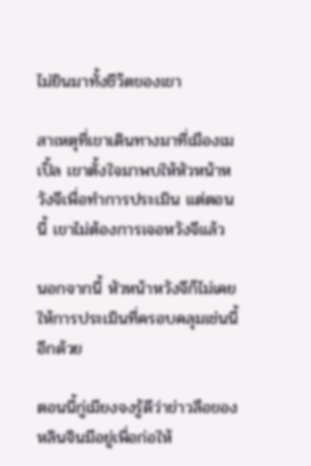ไม่ยินมาทั้งชีวิตของเขา

สาเหตุที่เขาเดินทางมาที่เมืองเมเปิ้ล เขาตั้งใจมาพบให้หัวหน้าหวังจีเพื่อทำการประเมิน แต่ตอนนี้ เขาไม่ต้องการเจอหวังจีแล้ว

นอกจากนี้ หัวหน้าหวังจีก็ไม่เคยให้การประเมินที่ครอบคลุมเช่นนี้อีกด้วย

ตอนนี้กู่เมียงจงรู้ดีว่าข่าวลือของหลินจินมีอยู่เพื่อก่อให้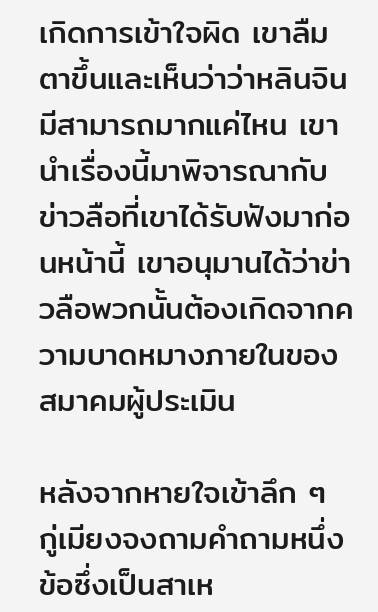เกิดการเข้าใจผิด เขาลืมตาขึ้นและเห็นว่าว่าหลินจินมีสามารถมากแค่ไหน เขานำเรื่องนี้มาพิจารณากับข่าวลือที่เขาได้รับฟังมาก่อนหน้านี้ เขาอนุมานได้ว่าข่าวลือพวกนั้นต้องเกิดจากความบาดหมางภายในของสมาคมผู้ประเมิน

หลังจากหายใจเข้าลึก ๆ กู่เมียงจงถามคำถามหนึ่งข้อซึ่งเป็นสาเห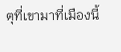ตุที่เขามาที่เมืองนี้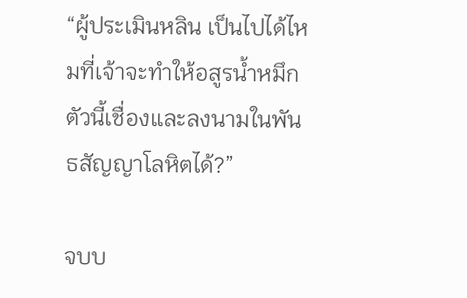“ผู้ประเมินหลิน เป็นไปได้ไหมที่เจ้าจะทำให้อสูรน้ำหมึกตัวนี้เชื่องและลงนามในพันธสัญญาโลหิตได้?”

จบบ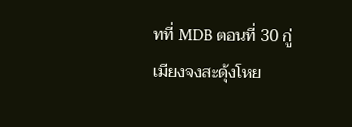ทที่ MDB ตอนที่ 30 กู่เมียงจงสะดุ้งโหย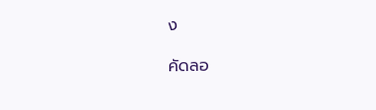ง

คัดลอ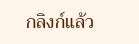กลิงก์แล้ว